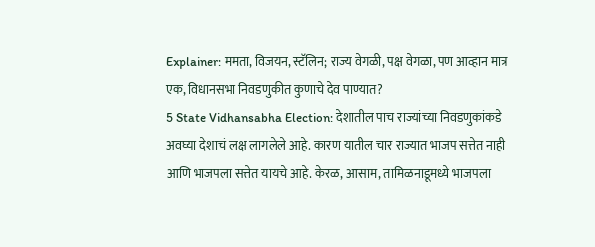Explainer: ममता, विजयन, स्टॅलिन; राज्य वेगळी, पक्ष वेगळा, पण आव्हान मात्र एक, विधानसभा निवडणुकीत कुणाचे देव पाण्यात?
5 State Vidhansabha Election: देशातील पाच राज्यांच्या निवडणुकांकडे अवघ्या देशाचं लक्ष लागलेले आहे. कारण यातील चार राज्यात भाजप सत्तेत नाही आणि भाजपला सत्तेत यायचे आहे. केरळ, आसाम, तामिळनाडूमध्ये भाजपला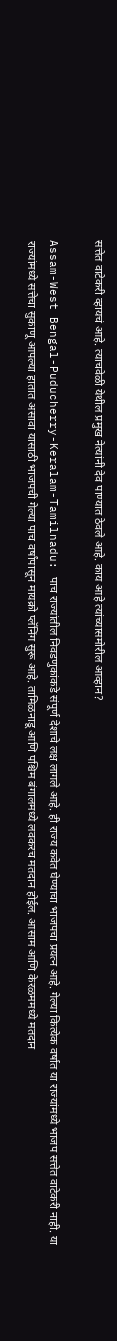सत्तेत वाटेकरी व्हायचं आहे. त्याचवेळी येथील प्रमुख नेत्यांनी देव पाण्यात ठेवले आहे. काय आहे त्यांच्यासमोरील आव्हान?

Assam-West Bengal-Puducherry-Keralam-Tamilnadu: पाच राज्यांतील निवडणुकांकडे संपूर्ण देशाचे लक्ष लागले आहे. ही राज्य कवेत घेण्याचा भाजपचा प्रयत्न आहे. गेल्या कित्येक वर्षात या राज्यांमध्ये भाजप सत्तेत वाटेकरी नाही. या राज्यांमध्ये सत्तेचा सुकाणू आपल्या हातात असावा यासाठी भाजपची गेल्या पाच वर्षांपासून मायक्रो प्लॅनिंग सुरू आहे. तामिळनाडू आणि पश्चिम बंगालमध्ये लवकरच मतदान होईल. आसाम आणि केरळममध्ये मतदान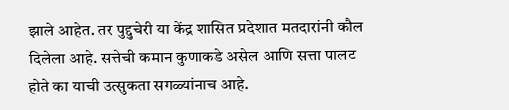झाले आहेत. तर पुद्दुचेरी या केंद्र शासित प्रदेशात मतदारांनी कौल दिलेला आहे. सत्तेची कमान कुणाकडे असेल आणि सत्ता पालट होते का याची उत्सुकता सगळ्यांनाच आहे.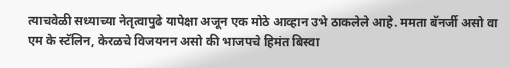त्याचवेळी सध्याच्या नेतृत्वापुढे यापेक्षा अजून एक मोठे आव्हान उभे ठाकलेले आहे. ममता बॅनर्जी असो वा एम के स्टॅलिन, केरळचे विजयनन असो की भाजपचे हिमंत बिस्वा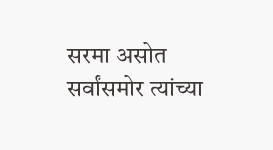सरमा असोत सर्वांसमोर त्यांच्या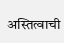अस्तित्वाची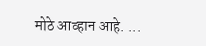मोठे आव्हान आहे. ...